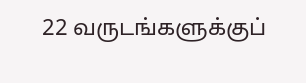22 வருடங்களுக்குப்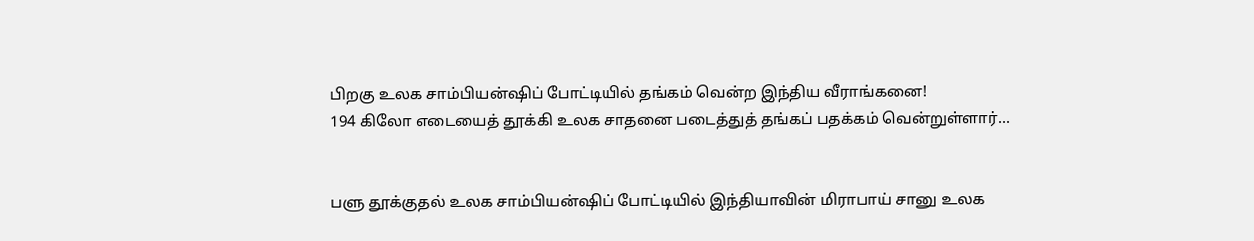பிறகு உலக சாம்பியன்ஷிப் போட்டியில் தங்கம் வென்ற இந்திய வீராங்கனை!
194 கிலோ எடையைத் தூக்கி உலக சாதனை படைத்துத் தங்கப் பதக்கம் வென்றுள்ளார்...


பளு தூக்குதல் உலக சாம்பியன்ஷிப் போட்டியில் இந்தியாவின் மிராபாய் சானு உலக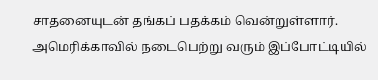சாதனையுடன் தங்கப் பதக்கம் வென்றுள்ளார்.
அமெரிக்காவில் நடைபெற்று வரும் இப்போட்டியில்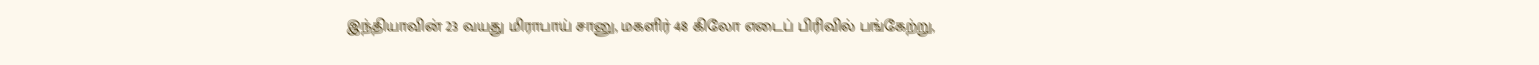இந்தியாவின் 23 வயது மிராபாய் சானு, மகளிர் 48 கிலோ எடைப் பிரிவில் பங்கேற்று,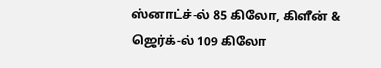ஸ்னாட்ச்-ல் 85 கிலோ, கிளீன் & ஜெர்க்-ல் 109 கிலோ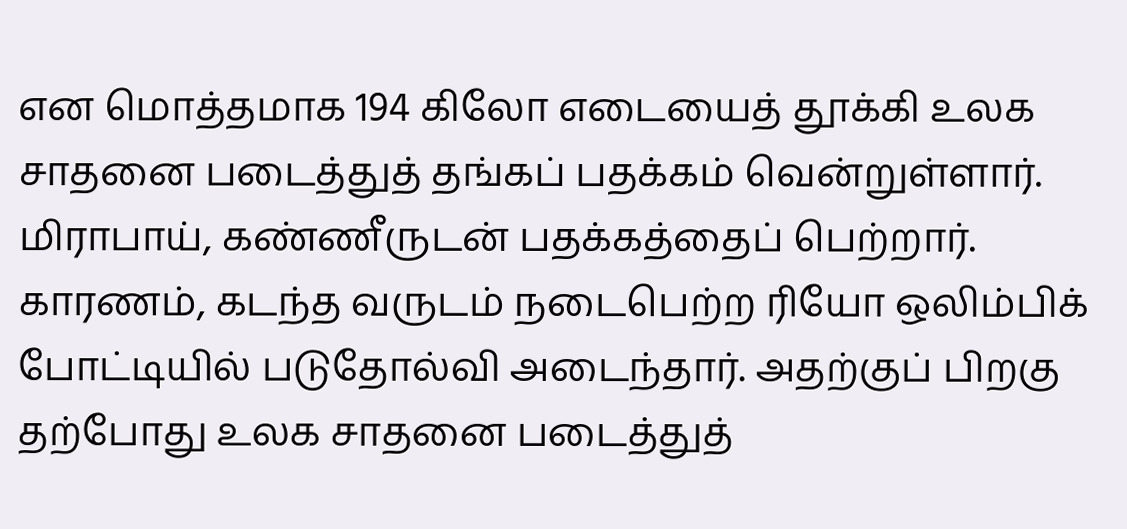என மொத்தமாக 194 கிலோ எடையைத் தூக்கி உலக சாதனை படைத்துத் தங்கப் பதக்கம் வென்றுள்ளார். மிராபாய், கண்ணீருடன் பதக்கத்தைப் பெற்றார். காரணம், கடந்த வருடம் நடைபெற்ற ரியோ ஒலிம்பிக் போட்டியில் படுதோல்வி அடைந்தார். அதற்குப் பிறகு தற்போது உலக சாதனை படைத்துத்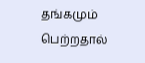தங்கமும் பெற்றதால்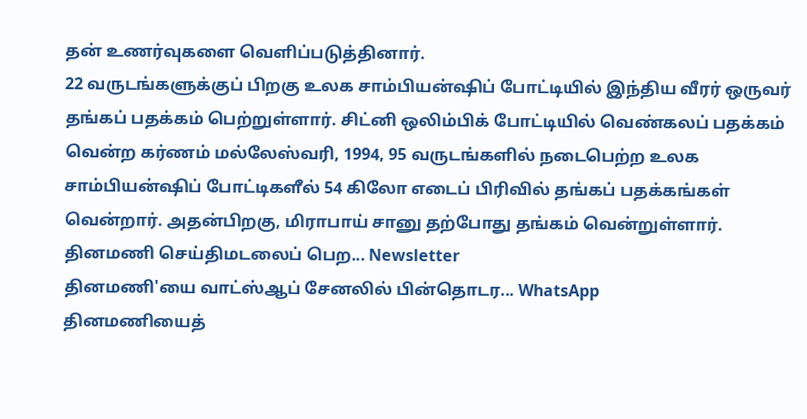தன் உணர்வுகளை வெளிப்படுத்தினார்.
22 வருடங்களுக்குப் பிறகு உலக சாம்பியன்ஷிப் போட்டியில் இந்திய வீரர் ஒருவர் தங்கப் பதக்கம் பெற்றுள்ளார். சிட்னி ஒலிம்பிக் போட்டியில் வெண்கலப் பதக்கம் வென்ற கர்ணம் மல்லேஸ்வரி, 1994, 95 வருடங்களில் நடைபெற்ற உலக சாம்பியன்ஷிப் போட்டிகளீல் 54 கிலோ எடைப் பிரிவில் தங்கப் பதக்கங்கள் வென்றார். அதன்பிறகு, மிராபாய் சானு தற்போது தங்கம் வென்றுள்ளார்.
தினமணி செய்திமடலைப் பெற... Newsletter
தினமணி'யை வாட்ஸ்ஆப் சேனலில் பின்தொடர... WhatsApp
தினமணியைத்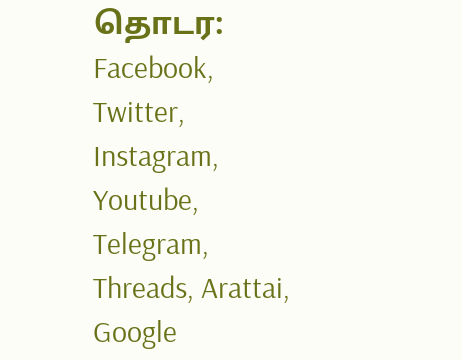தொடர: Facebook, Twitter, Instagram, Youtube, Telegram, Threads, Arattai, Google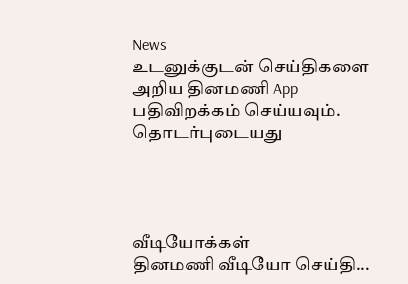News
உடனுக்குடன் செய்திகளை அறிய தினமணி App பதிவிறக்கம் செய்யவும்.
தொடர்புடையது




வீடியோக்கள்
தினமணி வீடியோ செய்தி...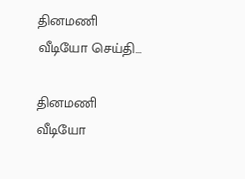தினமணி வீடியோ செய்தி...

தினமணி வீடியோ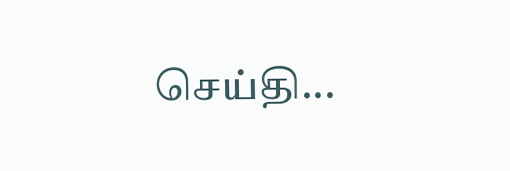செய்தி...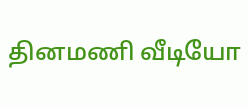தினமணி வீடியோ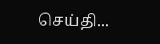செய்தி...